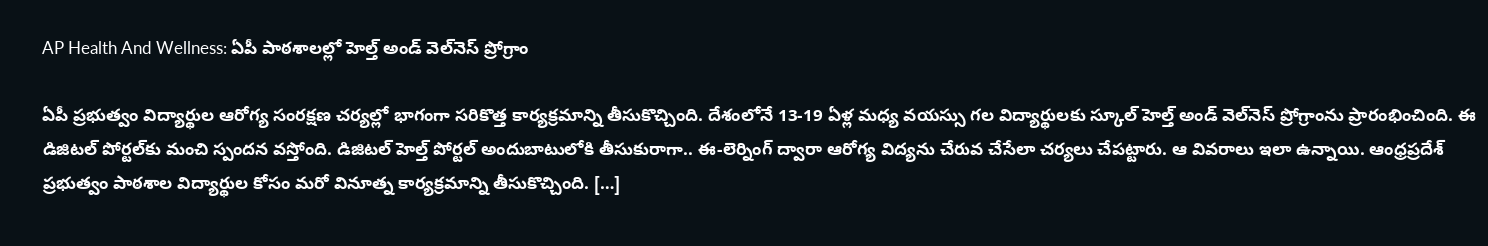AP Health And Wellness: ఏపీ పాఠశాలల్లో హెల్త్‌ అండ్‌ వెల్‌నెస్‌ ప్రోగ్రాం

ఏపీ ప్రభుత్వం విద్యార్థుల ఆరోగ్య సంరక్షణ చర్యల్లో భాగంగా సరికొత్త కార్యక్రమాన్ని తీసుకొచ్చింది. దేశంలోనే 13-19 ఏళ్ల మధ్య వయస్సు గల విద్యార్థులకు స్కూల్ హెల్త్‌ అండ్‌ వెల్‌నెస్‌ ప్రోగ్రాంను ప్రారంభించింది. ఈ డిజిటల్‌ పోర్టల్‌కు మంచి స్పందన వస్తోంది. డిజిటల్‌ హెల్త్‌ పోర్టల్‌ అందుబాటులోకి తీసుకురాగా.. ఈ-లెర్నింగ్‌ ద్వారా ఆరోగ్య విద్యను చేరువ చేసేలా చర్యలు చేపట్టారు. ఆ వివరాలు ఇలా ఉన్నాయి. ఆంధ్రప్రదేశ్ ప్రభుత్వం పాఠశాల విద్యార్థుల కోసం మరో వినూత్న కార్యక్రమాన్ని తీసుకొచ్చింది. […]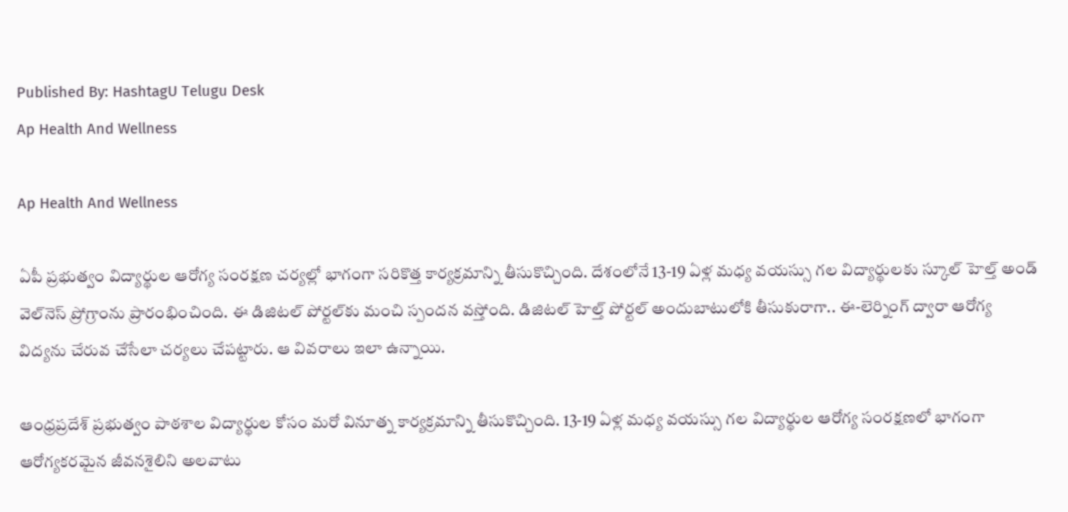Published By: HashtagU Telugu Desk
Ap Health And Wellness

Ap Health And Wellness

ఏపీ ప్రభుత్వం విద్యార్థుల ఆరోగ్య సంరక్షణ చర్యల్లో భాగంగా సరికొత్త కార్యక్రమాన్ని తీసుకొచ్చింది. దేశంలోనే 13-19 ఏళ్ల మధ్య వయస్సు గల విద్యార్థులకు స్కూల్ హెల్త్‌ అండ్‌ వెల్‌నెస్‌ ప్రోగ్రాంను ప్రారంభించింది. ఈ డిజిటల్‌ పోర్టల్‌కు మంచి స్పందన వస్తోంది. డిజిటల్‌ హెల్త్‌ పోర్టల్‌ అందుబాటులోకి తీసుకురాగా.. ఈ-లెర్నింగ్‌ ద్వారా ఆరోగ్య విద్యను చేరువ చేసేలా చర్యలు చేపట్టారు. ఆ వివరాలు ఇలా ఉన్నాయి.

ఆంధ్రప్రదేశ్ ప్రభుత్వం పాఠశాల విద్యార్థుల కోసం మరో వినూత్న కార్యక్రమాన్ని తీసుకొచ్చింది. 13-19 ఏళ్ల మధ్య వయస్సు గల విద్యార్థుల ఆరోగ్య సంరక్షణలో భాగంగా ఆరోగ్యకరమైన జీవనశైలిని అలవాటు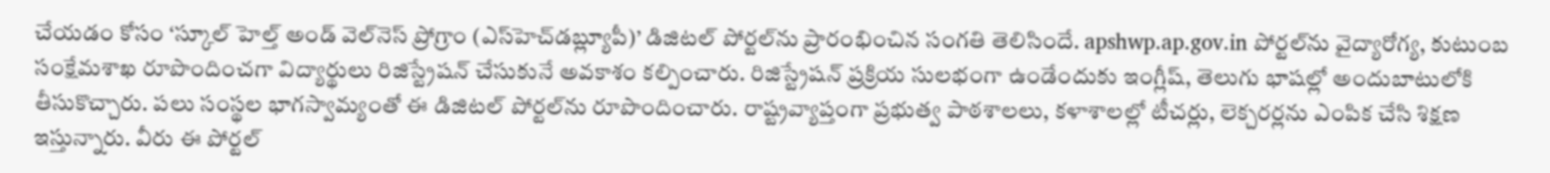చేయడం కోసం ‘స్కూల్‌ హెల్త్‌ అండ్‌ వెల్‌నెస్‌ ప్రోగ్రాం (ఎస్‌హెచ్‌డబ్ల్యూపీ)’ డిజిటల్‌ పోర్టల్‌ను ప్రారంభించిన సంగతి తెలిసిందే. apshwp.ap.gov.in పోర్టల్‌ను వైద్యారోగ్య, కుటుంబ సంక్షేమశాఖ రూపొందించగా విద్యార్థులు రిజిస్ట్రేషన్ చేసుకునే అవకాశం కల్పించారు. రిజిస్ట్రేషన్ ప్రక్రియ సులభంగా ఉండేందుకు ఇంగ్లీష్, తెలుగు భాషల్లో అందుబాటులోకి తీసుకొచ్చారు. పలు సంస్థల భాగస్వామ్యంతో ఈ డిజిటల్ పోర్టల్‌ను రూపొందించారు. రాష్ట్రవ్యాప్తంగా ప్రభుత్వ పాఠశాలలు, కళాశాలల్లో టీచర్లు, లెక్చరర్లను ఎంపిక చేసి శిక్షణ ఇస్తున్నారు. వీరు ఈ పోర్టల్‌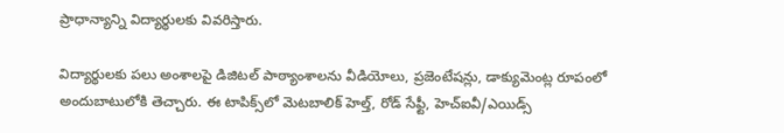ప్రాధాన్యాన్ని విద్యార్థులకు వివరిస్తారు.

విద్యార్థులకు పలు అంశాలపై డిజిటల్‌ పాఠ్యాంశాలను వీడియోలు, ప్రజెంటేషన్లు, డాక్యుమెంట్ల రూపంలో అందుబాటులోకి తెచ్చారు. ఈ టాపిక్స్‌లో మెటబాలిక్‌ హెల్త్‌, రోడ్ సేఫ్టీ, హెచ్‌ఐవీ/ఎయిడ్స్‌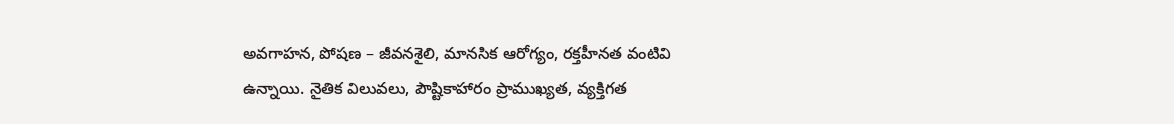అవగాహన, పోషణ – జీవనశైలి, మానసిక ఆరోగ్యం, రక్తహీనత వంటివి ఉన్నాయి. నైతిక విలువలు, పౌష్టికాహారం ప్రాముఖ్యత, వ్యక్తిగత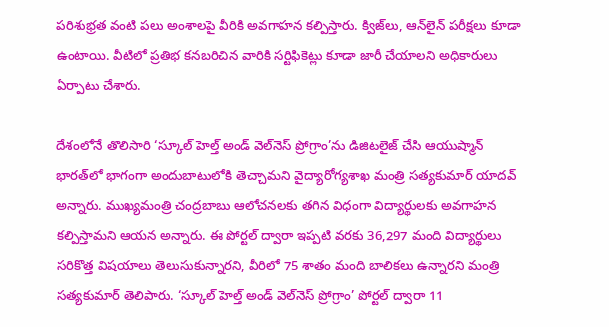పరిశుభ్రత వంటి పలు అంశాలపై వీరికి అవగాహన కల్పిస్తారు. క్విజ్‌లు, ఆన్‌లైన్ పరీక్షలు కూడా ఉంటాయి. వీటిలో ప్రతిభ కనబరిచిన వారికి సర్టిఫికెట్లు కూడా జారీ చేయాలని అధికారులు ఏర్పాటు చేశారు.

దేశంలోనే తొలిసారి ‘స్కూల్‌ హెల్త్‌ అండ్‌ వెల్‌నెస్‌ ప్రోగ్రాం’ను డిజిటలైజ్‌ చేసి ఆయుష్మాన్‌ భారత్‌లో భాగంగా అందుబాటులోకి తెచ్చామని వైద్యారోగ్యశాఖ మంత్రి సత్యకుమార్ యాదవ్ అన్నారు. ముఖ్యమంత్రి చంద్రబాబు ఆలోచనలకు తగిన విధంగా విద్యార్థులకు అవగాహన కల్పిస్తామని ఆయన అన్నారు. ఈ పోర్టల్ ద్వారా ఇప్పటి వరకు 36,297 మంది విద్యార్థులు సరికొత్త విషయాలు తెలుసుకున్నారని, వీరిలో 75 శాతం మంది బాలికలు ఉన్నారని మంత్రి సత్యకుమార్ తెలిపారు. ‘స్కూల్‌ హెల్త్‌ అండ్‌ వెల్‌నెస్‌ ప్రోగ్రాం’ పోర్టల్ ద్వారా 11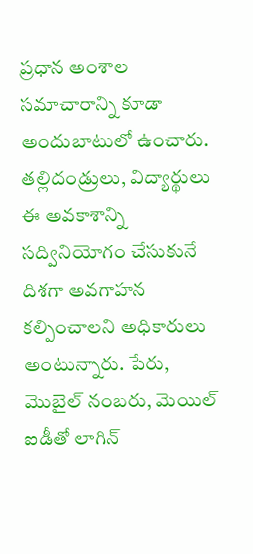ప్రధాన అంశాల సమాచారాన్ని కూడా అందుబాటులో ఉంచారు. తల్లిదండ్రులు, విద్యార్థులు ఈ అవకాశాన్ని సద్వినియోగం చేసుకునే దిశగా అవగాహన కల్పించాలని అధికారులు అంటున్నారు. పేరు, మొబైల్‌ నంబరు, మెయిల్‌ ఐడీతో లాగిన్‌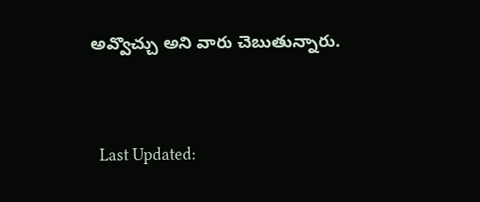అవ్వొచ్చు అని వారు చెబుతున్నారు.



  Last Updated: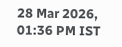28 Mar 2026, 01:36 PM IST